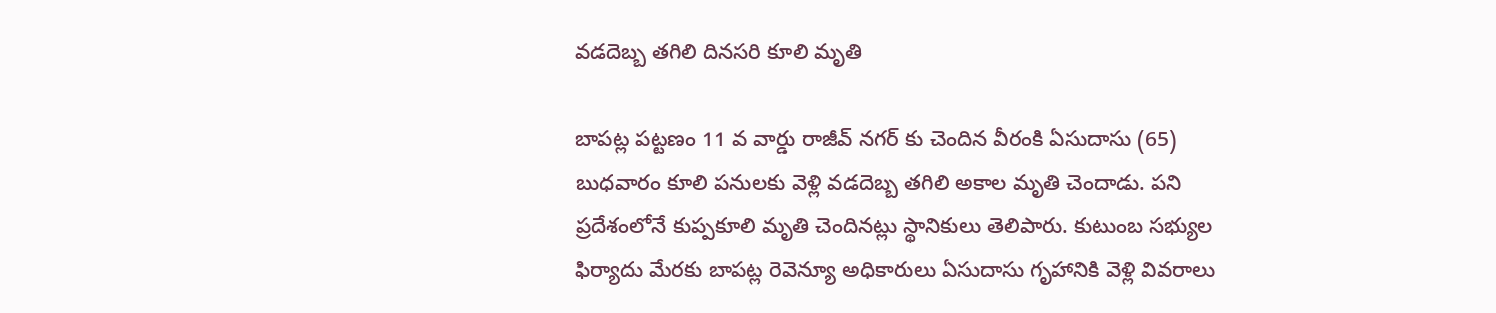వడదెబ్బ తగిలి దినసరి కూలి మృతి

బాపట్ల పట్టణం 11 వ వార్డు రాజీవ్ నగర్ కు చెందిన వీరంకి ఏసుదాసు (65) బుధవారం కూలి పనులకు వెళ్లి వడదెబ్బ తగిలి అకాల మృతి చెందాడు. పని ప్రదేశంలోనే కుప్పకూలి మృతి చెందినట్లు స్థానికులు తెలిపారు. కుటుంబ సభ్యుల ఫిర్యాదు మేరకు బాపట్ల రెవెన్యూ అధికారులు ఏసుదాసు గృహానికి వెళ్లి వివరాలు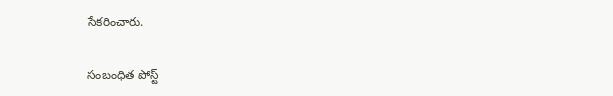సేకరించారు.

సంబంధిత పోస్ట్